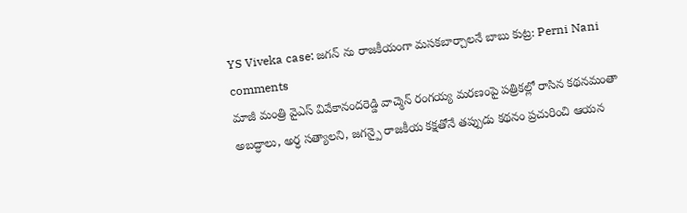YS Viveka case: జగన్ ను రాజకీయంగా మసకబార్చాలనే బాబు కుట్ర: Perni Nani comments
మాజీ మంత్రి వైఎస్ వివేకానందరెడ్డి వాచ్మెన్ రంగయ్య మరణంపై పత్రికల్లో రాసిన కథనమంతా అబద్ధాలు, అర్ధ సత్యాలని, జగన్పై రాజకీయ కక్షతోనే తప్పుడు కథనం ప్రచురించి ఆయన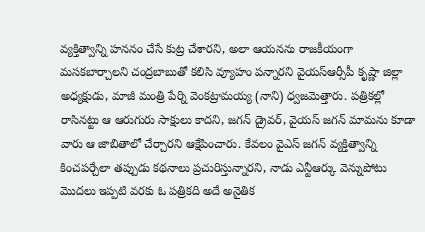వ్యక్తిత్వాన్ని హననం చేసే కుట్ర చేశారని, అలా ఆయనను రాజకీయంగా మసకబార్చాలని చంద్రబాబుతో కలిసి వ్యూహం పన్నారని వైయస్ఆర్సీపీ కృష్ణా జిల్లా అధ్యక్షుడు, మాజీ మంత్రి పేర్ని వెంకట్రామయ్య (నాని) ధ్వజమెత్తారు. పత్రికల్లో రాసినట్టు ఆ ఆరుగురు సాక్షులు కాదని, జగన్ డ్రైవర్, వైయస్ జగన్ మామను కూడా వారు ఆ జాబితాలో చేర్చారని ఆక్షేపించారు. కేవలం వైఎస్ జగన్ వ్యక్తిత్వాన్ని కించపర్చేలా తప్పుడు కథనాలు ప్రచురిస్తున్నారని, నాడు ఎన్టీఆర్కు వెన్నుపోటు మొదలు ఇప్పటి వరకు ఓ పత్రికది అదే అనైతిక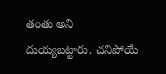తంతు అని దుయ్యబట్టారు. చనిపోయే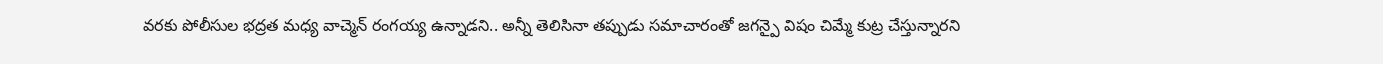వరకు పోలీసుల భద్రత మధ్య వాచ్మెన్ రంగయ్య ఉన్నాడని.. అన్నీ తెలిసినా తప్పుడు సమాచారంతో జగన్పై విషం చిమ్మే కుట్ర చేస్తున్నారని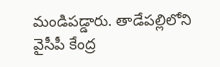మండిపడ్డారు. తాడేపల్లిలోని వైసీపీ కేంద్ర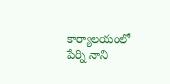కార్యాలయంలో పేర్ని నాని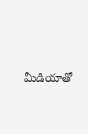మీడియాతో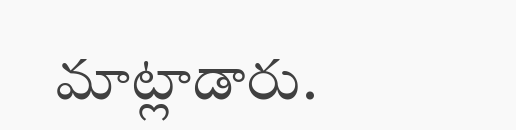మాట్లాడారు.